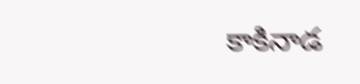కాకినాడ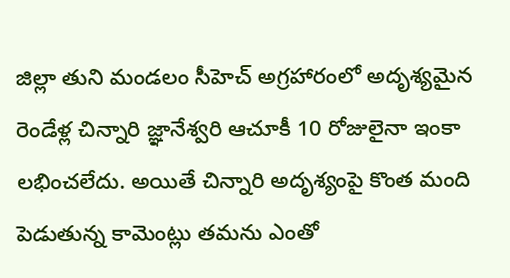జిల్లా తుని మండలం సీహెచ్ అగ్రహారంలో అదృశ్యమైన రెండేళ్ల చిన్నారి జ్ఞానేశ్వరి ఆచూకీ 10 రోజులైనా ఇంకా లభించలేదు. అయితే చిన్నారి అదృశ్యంపై కొంత మంది పెడుతున్న కామెంట్లు తమను ఎంతో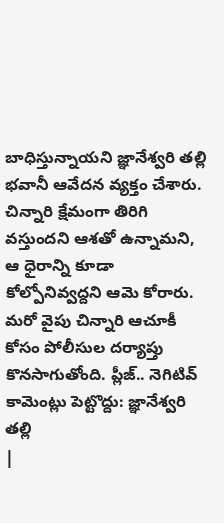బాధిస్తున్నాయని జ్ఞానేశ్వరి తల్లి భవానీ ఆవేదన వ్యక్తం చేశారు.
చిన్నారి క్షేమంగా తిరిగి వస్తుందని ఆశతో ఉన్నామని, ఆ ధైరాన్ని కూడా కోల్పోనివ్వద్దని ఆమె కోరారు. మరో వైపు చిన్నారి ఆచూకీ కోసం పోలీసుల దర్యాప్తు కొనసాగుతోంది. ప్లీజ్.. నెగిటివ్ కామెంట్లు పెట్టొద్దు: జ్ఞానేశ్వరి తల్లి
|